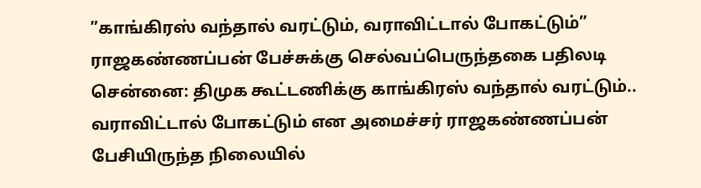”காங்கிரஸ் வந்தால் வரட்டும், வராவிட்டால் போகட்டும்” ராஜகண்ணப்பன் பேச்சுக்கு செல்வப்பெருந்தகை பதிலடி
சென்னை: திமுக கூட்டணிக்கு காங்கிரஸ் வந்தால் வரட்டும்.. வராவிட்டால் போகட்டும் என அமைச்சர் ராஜகண்ணப்பன் பேசியிருந்த நிலையில்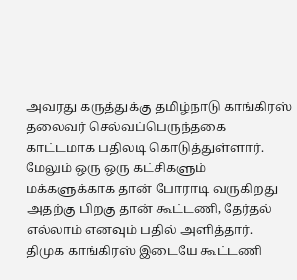அவரது கருத்துக்கு தமிழ்நாடு காங்கிரஸ் தலைவர் செல்வப்பெருந்தகை காட்டமாக பதிலடி கொடுத்துள்ளார். மேலும் ஒரு ஒரு கட்சிகளும் மக்களுக்காக தான் போராடி வருகிறது அதற்கு பிறகு தான் கூட்டணி, தேர்தல் எல்லாம் எனவும் பதில் அளித்தார்.
திமுக காங்கிரஸ் இடையே கூட்டணி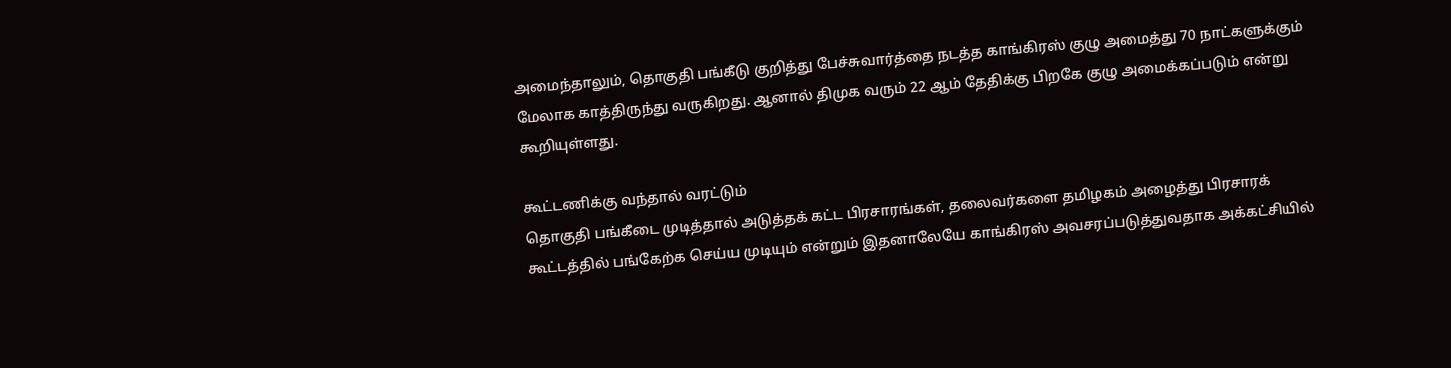அமைந்தாலும், தொகுதி பங்கீடு குறித்து பேச்சுவார்த்தை நடத்த காங்கிரஸ் குழு அமைத்து 70 நாட்களுக்கும் மேலாக காத்திருந்து வருகிறது. ஆனால் திமுக வரும் 22 ஆம் தேதிக்கு பிறகே குழு அமைக்கப்படும் என்று கூறியுள்ளது.

கூட்டணிக்கு வந்தால் வரட்டும்
தொகுதி பங்கீடை முடித்தால் அடுத்தக் கட்ட பிரசாரங்கள், தலைவர்களை தமிழகம் அழைத்து பிரசாரக் கூட்டத்தில் பங்கேற்க செய்ய முடியும் என்றும் இதனாலேயே காங்கிரஸ் அவசரப்படுத்துவதாக அக்கட்சியில்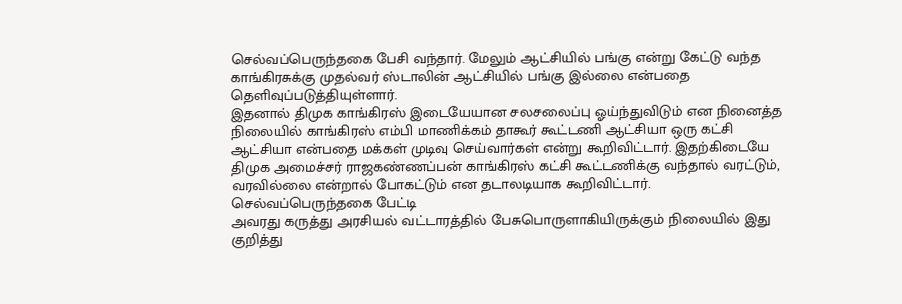செல்வப்பெருந்தகை பேசி வந்தார். மேலும் ஆட்சியில் பங்கு என்று கேட்டு வந்த காங்கிரசுக்கு முதல்வர் ஸ்டாலின் ஆட்சியில் பங்கு இல்லை என்பதை தெளிவுப்படுத்தியுள்ளார்.
இதனால் திமுக காங்கிரஸ் இடையேயான சலசலைப்பு ஓய்ந்துவிடும் என நினைத்த நிலையில் காங்கிரஸ் எம்பி மாணிக்கம் தாகூர் கூட்டணி ஆட்சியா ஒரு கட்சி ஆட்சியா என்பதை மக்கள் முடிவு செய்வார்கள் என்று கூறிவிட்டார். இதற்கிடையே திமுக அமைச்சர் ராஜகண்ணப்பன் காங்கிரஸ் கட்சி கூட்டணிக்கு வந்தால் வரட்டும், வரவில்லை என்றால் போகட்டும் என தடாலடியாக கூறிவிட்டார்.
செல்வப்பெருந்தகை பேட்டி
அவரது கருத்து அரசியல் வட்டாரத்தில் பேசுபொருளாகியிருக்கும் நிலையில் இது குறித்து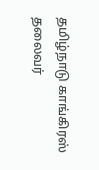தமிழ்நாடு காங்கிரஸ் தலைவர்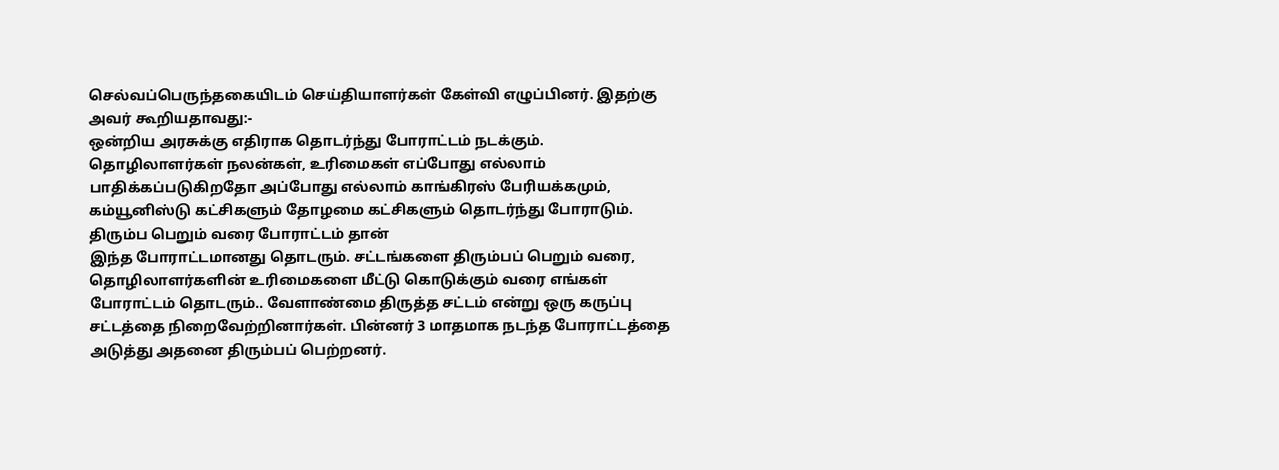செல்வப்பெருந்தகையிடம் செய்தியாளர்கள் கேள்வி எழுப்பினர். இதற்கு அவர் கூறியதாவது:-
ஒன்றிய அரசுக்கு எதிராக தொடர்ந்து போராட்டம் நடக்கும். தொழிலாளர்கள் நலன்கள், உரிமைகள் எப்போது எல்லாம் பாதிக்கப்படுகிறதோ அப்போது எல்லாம் காங்கிரஸ் பேரியக்கமும், கம்யூனிஸ்டு கட்சிகளும் தோழமை கட்சிகளும் தொடர்ந்து போராடும்.
திரும்ப பெறும் வரை போராட்டம் தான்
இந்த போராட்டமானது தொடரும். சட்டங்களை திரும்பப் பெறும் வரை, தொழிலாளர்களின் உரிமைகளை மீட்டு கொடுக்கும் வரை எங்கள் போராட்டம் தொடரும்.. வேளாண்மை திருத்த சட்டம் என்று ஒரு கருப்பு சட்டத்தை நிறைவேற்றினார்கள். பின்னர் 3 மாதமாக நடந்த போராட்டத்தை அடுத்து அதனை திரும்பப் பெற்றனர்.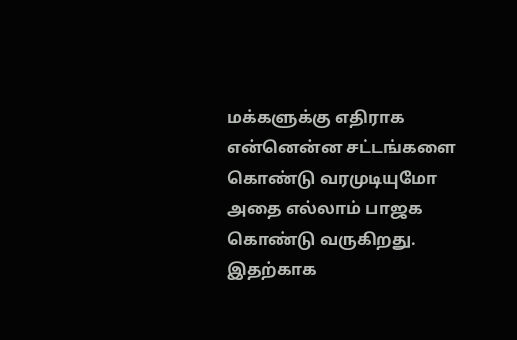மக்களுக்கு எதிராக என்னென்ன சட்டங்களை கொண்டு வரமுடியுமோ அதை எல்லாம் பாஜக கொண்டு வருகிறது. இதற்காக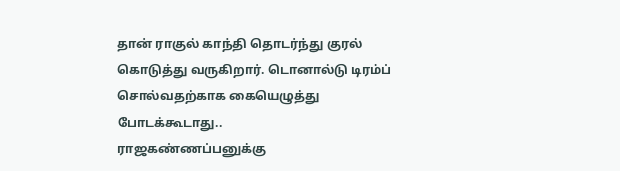தான் ராகுல் காந்தி தொடர்ந்து குரல் கொடுத்து வருகிறார். டொனால்டு டிரம்ப் சொல்வதற்காக கையெழுத்து போடக்கூடாது..
ராஜகண்ணப்பனுக்கு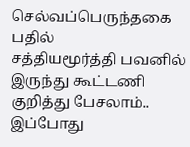செல்வப்பெருந்தகை பதில்
சத்தியமூர்த்தி பவனில் இருந்து கூட்டணி குறித்து பேசலாம்.. இப்போது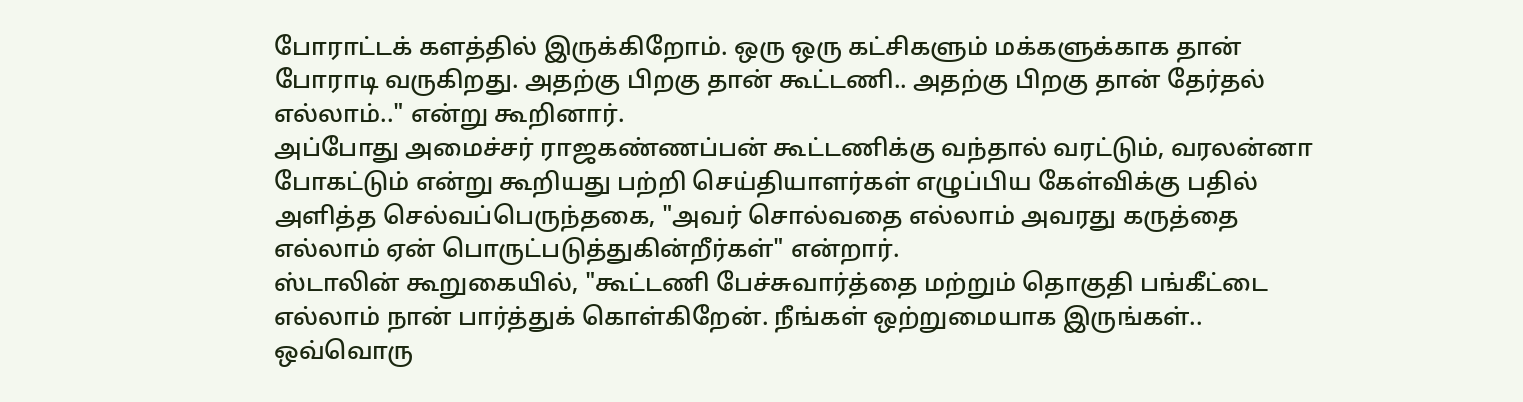போராட்டக் களத்தில் இருக்கிறோம். ஒரு ஒரு கட்சிகளும் மக்களுக்காக தான் போராடி வருகிறது. அதற்கு பிறகு தான் கூட்டணி.. அதற்கு பிறகு தான் தேர்தல் எல்லாம்.." என்று கூறினார்.
அப்போது அமைச்சர் ராஜகண்ணப்பன் கூட்டணிக்கு வந்தால் வரட்டும், வரலன்னா போகட்டும் என்று கூறியது பற்றி செய்தியாளர்கள் எழுப்பிய கேள்விக்கு பதில் அளித்த செல்வப்பெருந்தகை, "அவர் சொல்வதை எல்லாம் அவரது கருத்தை எல்லாம் ஏன் பொருட்படுத்துகின்றீர்கள்" என்றார்.
ஸ்டாலின் கூறுகையில், "கூட்டணி பேச்சுவார்த்தை மற்றும் தொகுதி பங்கீட்டை எல்லாம் நான் பார்த்துக் கொள்கிறேன். நீங்கள் ஒற்றுமையாக இருங்கள்.. ஒவ்வொரு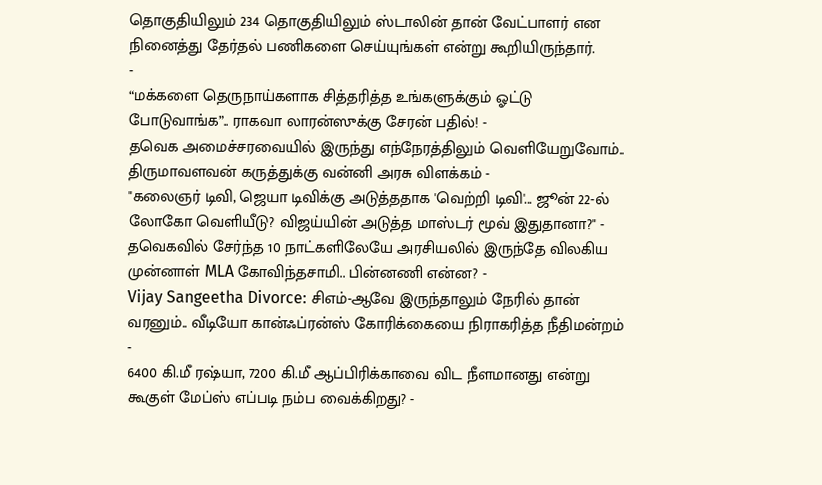தொகுதியிலும் 234 தொகுதியிலும் ஸ்டாலின் தான் வேட்பாளர் என நினைத்து தேர்தல் பணிகளை செய்யுங்கள் என்று கூறியிருந்தார்.
-
“மக்களை தெருநாய்களாக சித்தரித்த உங்களுக்கும் ஓட்டு போடுவாங்க”.. ராகவா லாரன்ஸுக்கு சேரன் பதில்! -
தவெக அமைச்சரவையில் இருந்து எந்நேரத்திலும் வெளியேறுவோம்.. திருமாவளவன் கருத்துக்கு வன்னி அரசு விளக்கம் -
"கலைஞர் டிவி, ஜெயா டிவிக்கு அடுத்ததாக 'வெற்றி டிவி'... ஜூன் 22-ல் லோகோ வெளியீடு? விஜய்யின் அடுத்த மாஸ்டர் மூவ் இதுதானா?" -
தவெகவில் சேர்ந்த 10 நாட்களிலேயே அரசியலில் இருந்தே விலகிய முன்னாள் MLA கோவிந்தசாமி.. பின்னணி என்ன? -
Vijay Sangeetha Divorce: சிஎம்-ஆவே இருந்தாலும் நேரில் தான் வரனும்.. வீடியோ கான்ஃப்ரன்ஸ் கோரிக்கையை நிராகரித்த நீதிமன்றம் -
6400 கி.மீ ரஷ்யா, 7200 கி.மீ ஆப்பிரிக்காவை விட நீளமானது என்று கூகுள் மேப்ஸ் எப்படி நம்ப வைக்கிறது? -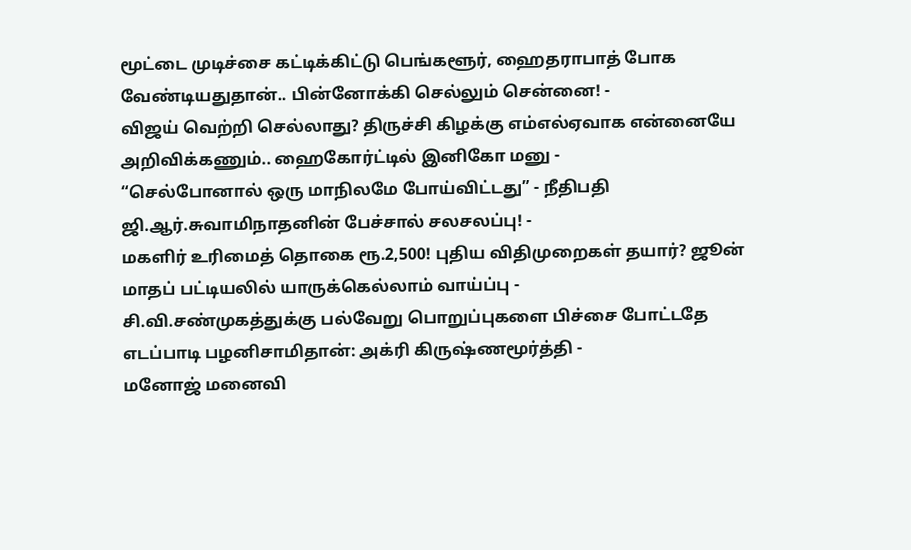மூட்டை முடிச்சை கட்டிக்கிட்டு பெங்களூர், ஹைதராபாத் போக வேண்டியதுதான்.. பின்னோக்கி செல்லும் சென்னை! -
விஜய் வெற்றி செல்லாது? திருச்சி கிழக்கு எம்எல்ஏவாக என்னையே அறிவிக்கணும்.. ஹைகோர்ட்டில் இனிகோ மனு -
“செல்போனால் ஒரு மாநிலமே போய்விட்டது” - நீதிபதி ஜி.ஆர்.சுவாமிநாதனின் பேச்சால் சலசலப்பு! -
மகளிர் உரிமைத் தொகை ரூ.2,500! புதிய விதிமுறைகள் தயார்? ஜூன் மாதப் பட்டியலில் யாருக்கெல்லாம் வாய்ப்பு -
சி.வி.சண்முகத்துக்கு பல்வேறு பொறுப்புகளை பிச்சை போட்டதே எடப்பாடி பழனிசாமிதான்: அக்ரி கிருஷ்ணமூர்த்தி -
மனோஜ் மனைவி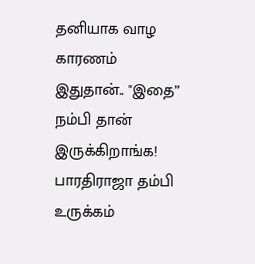தனியாக வாழ காரணம் இதுதான்.. "இதை” நம்பி தான் இருக்கிறாங்க! பாரதிராஜா தம்பி உருக்கம்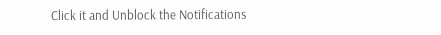Click it and Unblock the Notifications